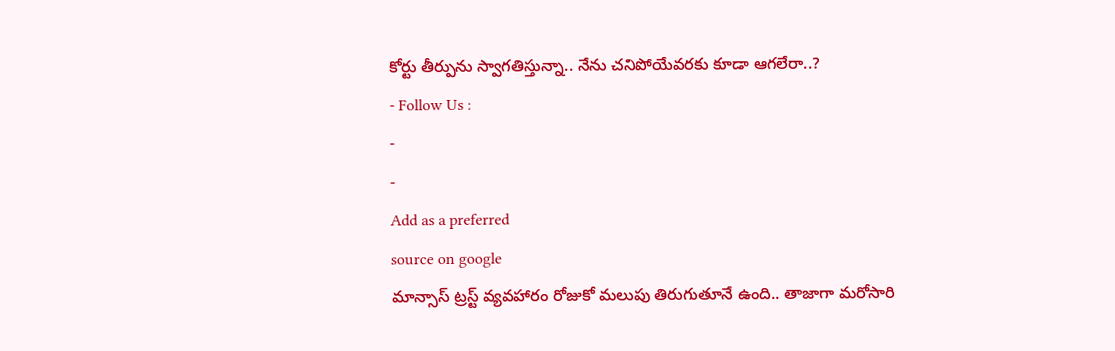కోర్టు తీర్పును స్వాగతిస్తున్నా.. నేను చనిపోయేవరకు కూడా ఆగలేరా..?
- Follow Us :
-
-
Add as a preferred
source on google
మాన్సాస్ ట్రస్ట్ వ్యవహారం రోజుకో మలుపు తిరుగుతూనే ఉంది.. తాజాగా మరోసారి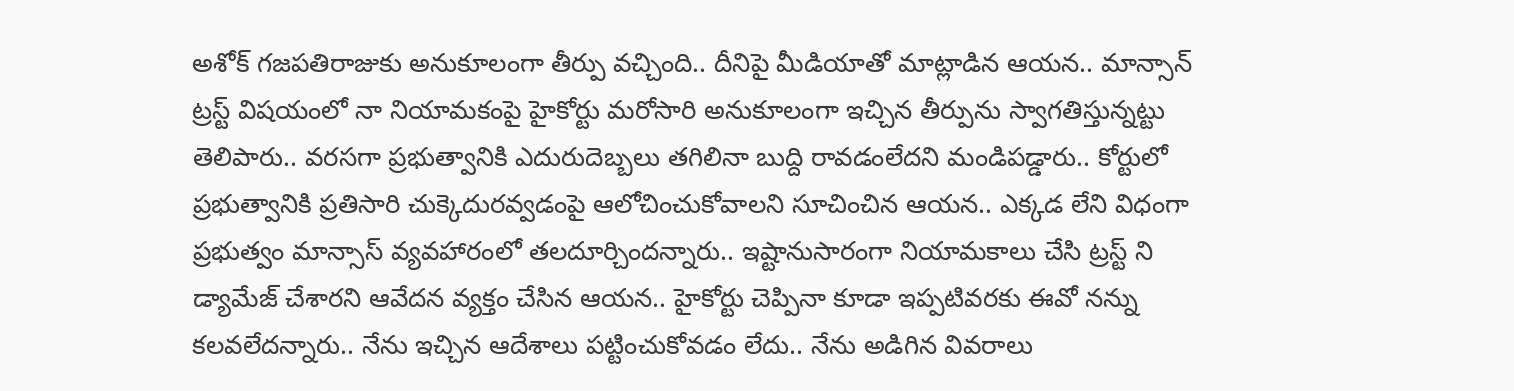అశోక్ గజపతిరాజుకు అనుకూలంగా తీర్పు వచ్చింది.. దీనిపై మీడియాతో మాట్లాడిన ఆయన.. మాన్సాన్ ట్రస్ట్ విషయంలో నా నియామకంపై హైకోర్టు మరోసారి అనుకూలంగా ఇచ్చిన తీర్పును స్వాగతిస్తున్నట్టు తెలిపారు.. వరసగా ప్రభుత్వానికి ఎదురుదెబ్బలు తగిలినా బుద్ది రావడంలేదని మండిపడ్డారు.. కోర్టులో ప్రభుత్వానికి ప్రతిసారి చుక్కెదురవ్వడంపై ఆలోచించుకోవాలని సూచించిన ఆయన.. ఎక్కడ లేని విధంగా ప్రభుత్వం మాన్సాస్ వ్యవహారంలో తలదూర్చిందన్నారు.. ఇష్టానుసారంగా నియామకాలు చేసి ట్రస్ట్ ని డ్యామేజ్ చేశారని ఆవేదన వ్యక్తం చేసిన ఆయన.. హైకోర్టు చెప్పినా కూడా ఇప్పటివరకు ఈవో నన్ను కలవలేదన్నారు.. నేను ఇచ్చిన ఆదేశాలు పట్టించుకోవడం లేదు.. నేను అడిగిన వివరాలు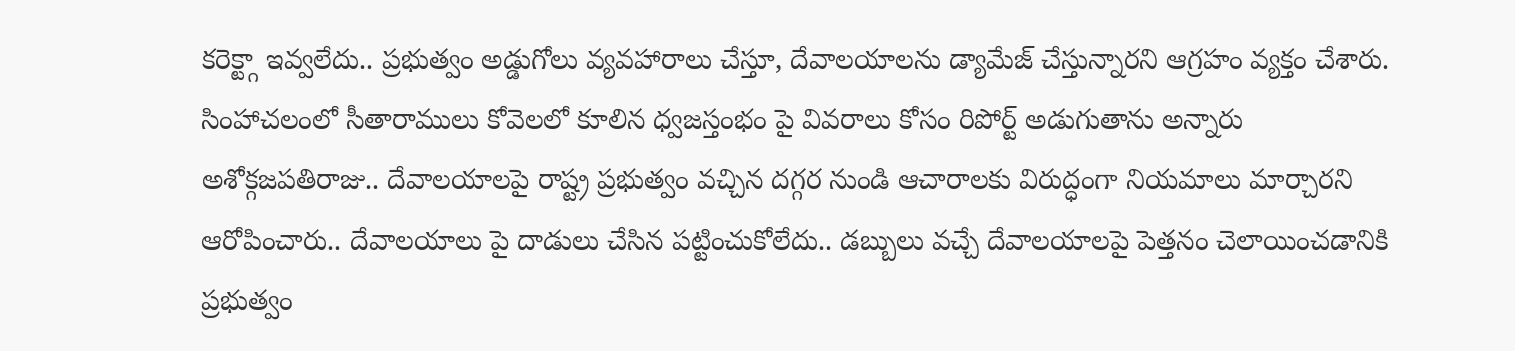కరెక్ట్గా ఇవ్వలేదు.. ప్రభుత్వం అడ్డుగోలు వ్యవహారాలు చేస్తూ, దేవాలయాలను డ్యామేజ్ చేస్తున్నారని ఆగ్రహం వ్యక్తం చేశారు.
సింహాచలంలో సీతారాములు కోవెలలో కూలిన ధ్వజస్తంభం పై వివరాలు కోసం రిపోర్ట్ అడుగుతాను అన్నారు అశోక్గజపతిరాజు.. దేవాలయాలపై రాష్ట్ర ప్రభుత్వం వచ్చిన దగ్గర నుండి ఆచారాలకు విరుద్ధంగా నియమాలు మార్చారని ఆరోపించారు.. దేవాలయాలు పై దాడులు చేసిన పట్టించుకోలేదు.. డబ్బులు వచ్చే దేవాలయాలపై పెత్తనం చెలాయించడానికి ప్రభుత్వం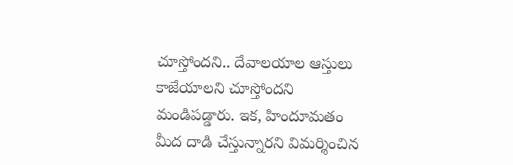చూస్తోందని.. దేవాలయాల ఆస్తులు కాజేయాలని చూస్తోందని మండిపడ్డారు. ఇక, హిందూమతం మీద దాడి చేస్తున్నారని విమర్శించిన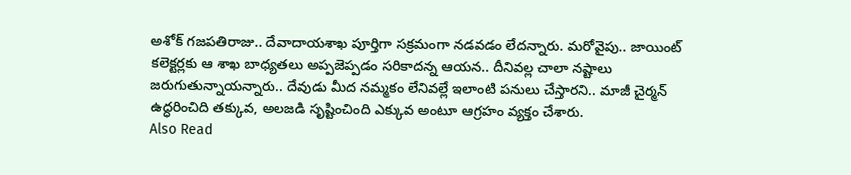అశోక్ గజపతిరాజు.. దేవాదాయశాఖ పూర్తిగా సక్రమంగా నడవడం లేదన్నారు. మరోవైపు.. జాయింట్ కలెక్టర్లకు ఆ శాఖ బాధ్యతలు అప్పజెప్పడం సరికాదన్న ఆయన.. దీనివల్ల చాలా నష్టాలు జరుగుతున్నాయన్నారు.. దేవుడు మీద నమ్మకం లేనివల్లే ఇలాంటి పనులు చేస్తారని.. మాజీ చైర్మన్ ఉద్ధరించిది తక్కువ, అలజడి సృష్టించింది ఎక్కువ అంటూ ఆగ్రహం వ్యక్తం చేశారు.
Also Read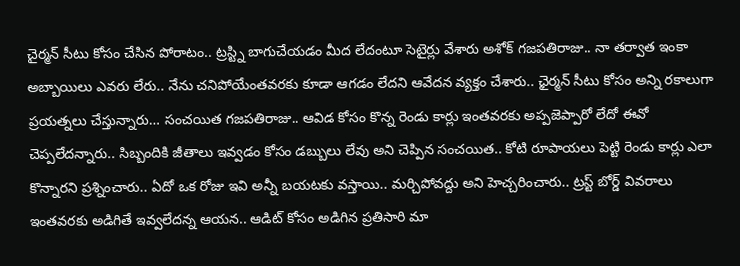చైర్మన్ సీటు కోసం చేసిన పోరాటం.. ట్రస్ట్ని బాగుచేయడం మీద లేదంటూ సెటైర్లు వేశారు అశోక్ గజపతిరాజు.. నా తర్వాత ఇంకా అబ్బాయిలు ఎవరు లేరు.. నేను చనిపోయేంతవరకు కూడా ఆగడం లేదని ఆవేదన వ్యక్తం చేశారు.. ఛైర్మన్ సీటు కోసం అన్ని రకాలుగా ప్రయత్నలు చేస్తున్నారు… సంచయిత గజపతిరాజు.. ఆవిడ కోసం కొన్న రెండు కార్లు ఇంతవరకు అప్పజెప్పారో లేదో ఈవో చెప్పలేదన్నారు.. సిబ్బందికి జీతాలు ఇవ్వడం కోసం డబ్బులు లేవు అని చెప్పిన సంచయిత.. కోటి రూపాయలు పెట్టి రెండు కార్లు ఎలా కొన్నారని ప్రశ్నించారు.. ఏదో ఒక రోజు ఇవి అన్నీ బయటకు వస్తాయి.. మర్చిపోవద్దు అని హెచ్చరించారు.. ట్రస్ట్ బోర్డ్ వివరాలు ఇంతవరకు అడిగితే ఇవ్వలేదన్న ఆయన.. ఆడిట్ కోసం అడిగిన ప్రతిసారి మా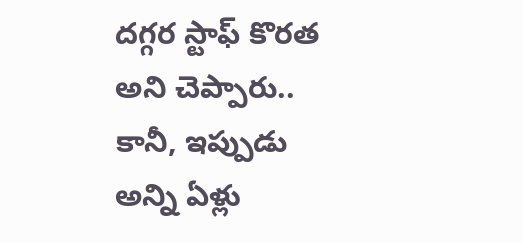దగ్గర స్టాఫ్ కొరత అని చెప్పారు.. కానీ, ఇప్పుడు అన్ని ఏళ్లు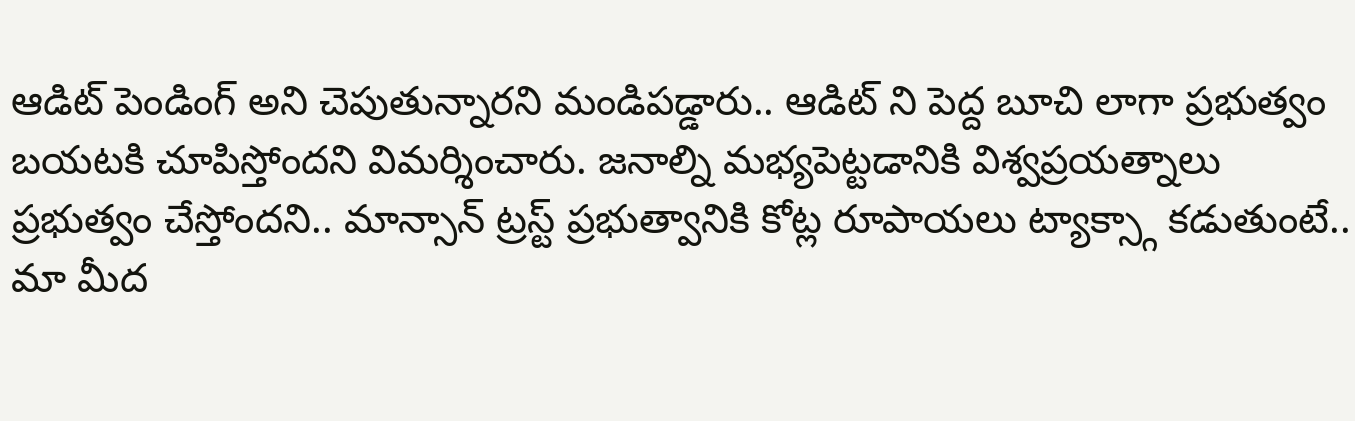ఆడిట్ పెండింగ్ అని చెపుతున్నారని మండిపడ్డారు.. ఆడిట్ ని పెద్ద బూచి లాగా ప్రభుత్వం బయటకి చూపిస్తోందని విమర్శించారు. జనాల్ని మభ్యపెట్టడానికి విశ్వప్రయత్నాలు ప్రభుత్వం చేస్తోందని.. మాన్సాన్ ట్రస్ట్ ప్రభుత్వానికి కోట్ల రూపాయలు ట్యాక్స్గా కడుతుంటే.. మా మీద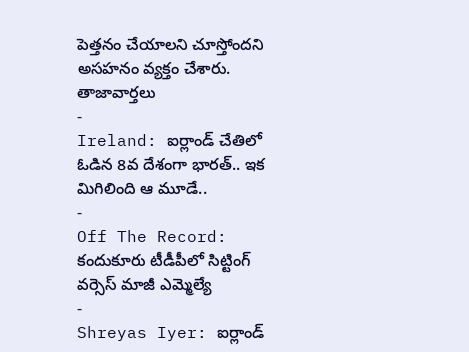పెత్తనం చేయాలని చూస్తోందని అసహనం వ్యక్తం చేశారు.
తాజావార్తలు
-
Ireland: ఐర్లాండ్ చేతిలో ఓడిన 8వ దేశంగా భారత్.. ఇక మిగిలింది ఆ మూడే..
-
Off The Record: కందుకూరు టీడీపీలో సిట్టింగ్ వర్సెస్ మాజీ ఎమ్మెల్యే
-
Shreyas Iyer: ఐర్లాండ్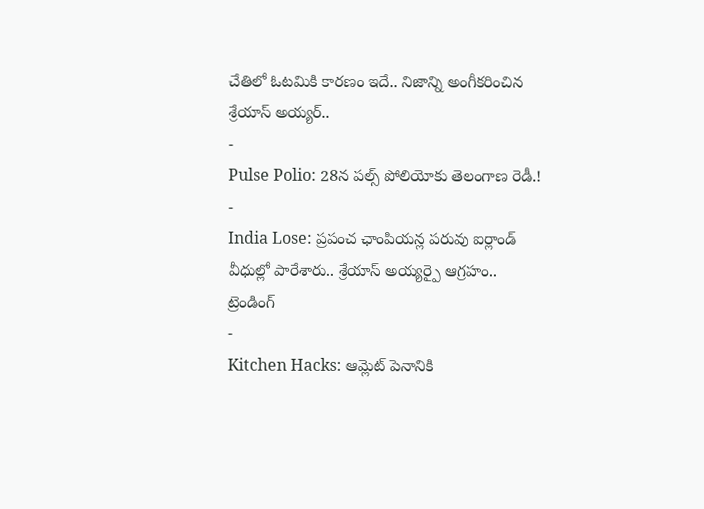చేతిలో ఓటమికి కారణం ఇదే.. నిజాన్ని అంగీకరించిన శ్రేయాస్ అయ్యర్..
-
Pulse Polio: 28న పల్స్ పోలియోకు తెలంగాణ రెడీ.!
-
India Lose: ప్రపంచ ఛాంపియన్ల పరువు ఐర్లాండ్ వీధుల్లో పారేశారు.. శ్రేయాస్ అయ్యర్పై ఆగ్రహం..
ట్రెండింగ్
-
Kitchen Hacks: ఆమ్లెట్ పెనానికి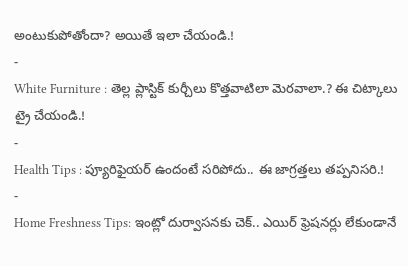అంటుకుపోతోందా? అయితే ఇలా చేయండి.!
-
White Furniture : తెల్ల ప్లాస్టిక్ కుర్చీలు కొత్తవాటిలా మెరవాలా.? ఈ చిట్కాలు ట్రై చేయండి.!
-
Health Tips : ప్యూరిఫైయర్ ఉందంటే సరిపోదు.. ఈ జాగ్రత్తలు తప్పనిసరి.!
-
Home Freshness Tips: ఇంట్లో దుర్వాసనకు చెక్.. ఎయిర్ ఫ్రెషనర్లు లేకుండానే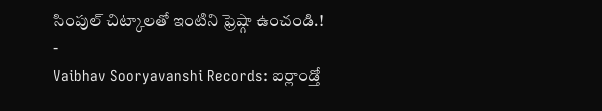సింపుల్ చిట్కాలతో ఇంటిని ఫ్రెష్గా ఉంచండి.!
-
Vaibhav Sooryavanshi Records: ఐర్లాండ్తో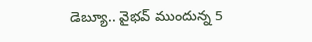డెబ్యూ.. వైభవ్ ముందున్న 5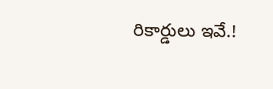రికార్డులు ఇవే.!